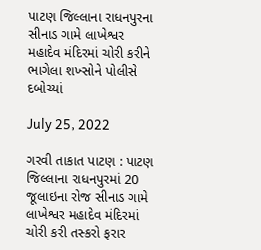પાટણ જિલ્લાના રાધનપુરના સીનાડ ગામે લાખેશ્વર મહાદેવ મંદિરમાં ચોરી કરીને ભાગેલા શખ્સોને પોલીસે દબોચ્યાં

July 25, 2022

ગરવી તાકાત પાટણ : પાટણ જિલ્લાના રાધનપુરમાં 20 જૂલાઇના રોજ સીનાડ ગામે લાખેશ્વર મહાદેવ મંદિરમાં ચોરી કરી તસ્કરો ફરાર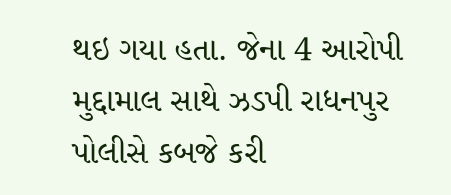થઇ ગયા હતા. જેના 4 આરોપી મુદ્દામાલ સાથે ઝડપી રાધનપુર પોલીસે કબજે કરી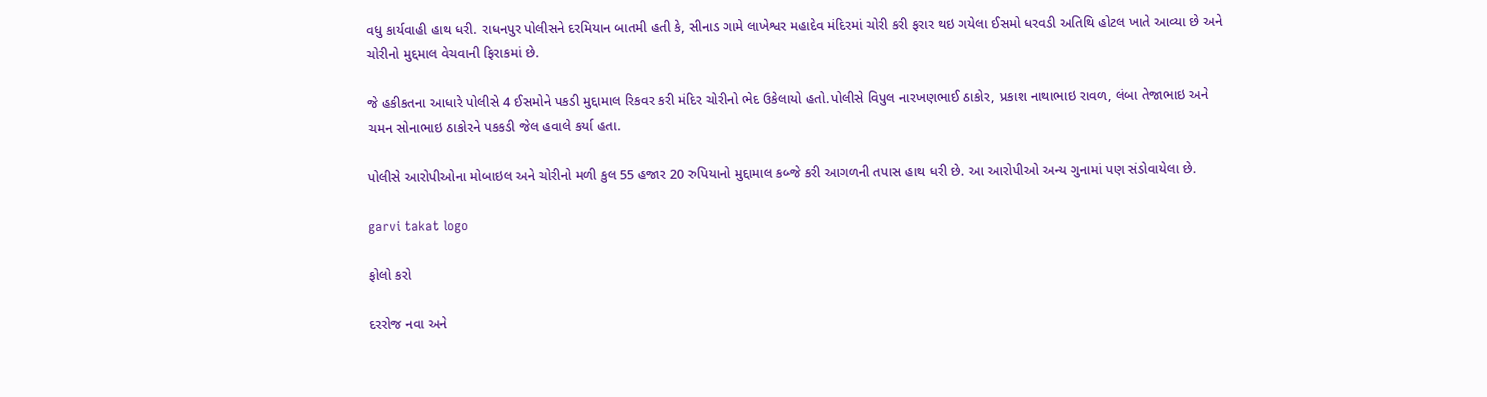વધુ કાર્યવાહી હાથ ધરી. રાધનપુર પોલીસને દરમિયાન બાતમી હતી કે, સીનાડ ગામે લાખેશ્વર મહાદેવ મંદિરમાં ચોરી કરી ફરાર થઇ ગયેલા ઈસમો ધરવડી અતિથિ હોટલ ખાતે આવ્યા છે અને ચોરીનો મુદ્દમાલ વેચવાની ફિરાકમાં છે.

જે હકીકતના આધારે પોલીસે 4 ઈસમોને પકડી મુદ્દામાલ રિકવર કરી મંદિર ચોરીનો ભેદ ઉકેલાયો હતો.પોલીસે વિપુલ નારખણભાઈ ઠાકોર, પ્રકાશ નાથાભાઇ રાવળ, લંબા તેજાભાઇ અને ચમન સોનાભાઇ ઠાકોરને પકકડી જેલ હવાલે કર્યા હતા.

પોલીસે આરોપીઓના મોબાઇલ અને ચોરીનો મળી કુલ 55 હજાર 20 રુપિયાનો મુદ્દામાલ કબ્જે કરી આગળની તપાસ હાથ ધરી છે. આ આરોપીઓ અન્ય ગુનામાં પણ સંડોવાયેલા છે.

garvi takat logo

ફોલો કરો

દરરોજ નવા અને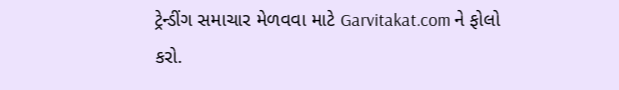ટ્રેન્ડીંગ સમાચાર મેળવવા માટે Garvitakat.com ને ફોલો કરો.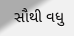સૌથી વધુ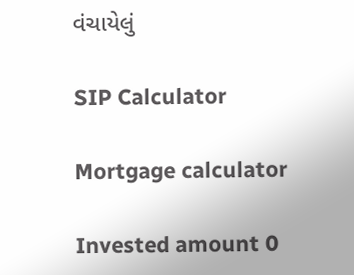વંચાયેલું

SIP Calculator

Mortgage calculator

Invested amount 0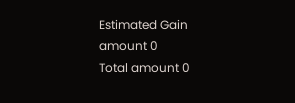Estimated Gain amount 0
Total amount 0